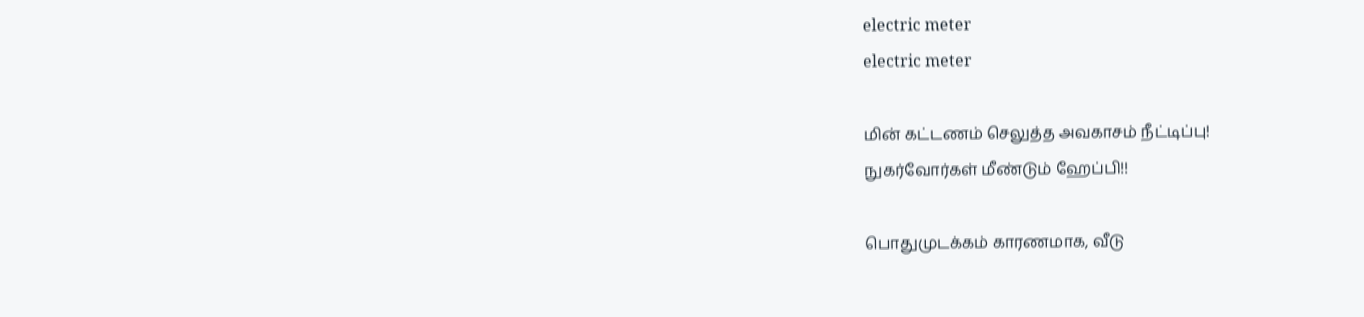electric meter
electric meter

மின் கட்டணம் செலுத்த அவகாசம் நீட்டிப்பு!
நுகர்வோர்கள் மீண்டும் ஹேப்பி!!

பொதுமுடக்கம் காரணமாக, வீடு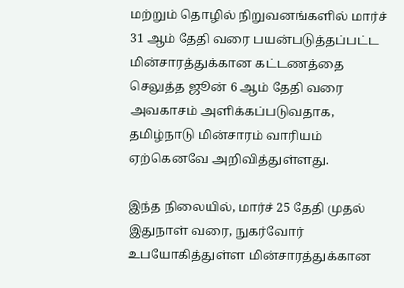மற்றும் தொழில் நிறுவனங்களில் மார்ச் 31 ஆம் தேதி வரை பயன்படுத்தப்பட்ட மின்சாரத்துக்கான கட்டணத்தை செலுத்த ஜூன் 6 ஆம் தேதி வரை அவகாசம் அளிக்கப்படுவதாக, தமிழ்நாடு மின்சாரம் வாரியம் ஏற்கெனவே அறிவித்துள்ளது.

இந்த நிலையில், மார்ச் 25 தேதி முதல் இதுநாள் வரை, நுகர்வோர் உபயோகித்துள்ள மின்சாரத்துக்கான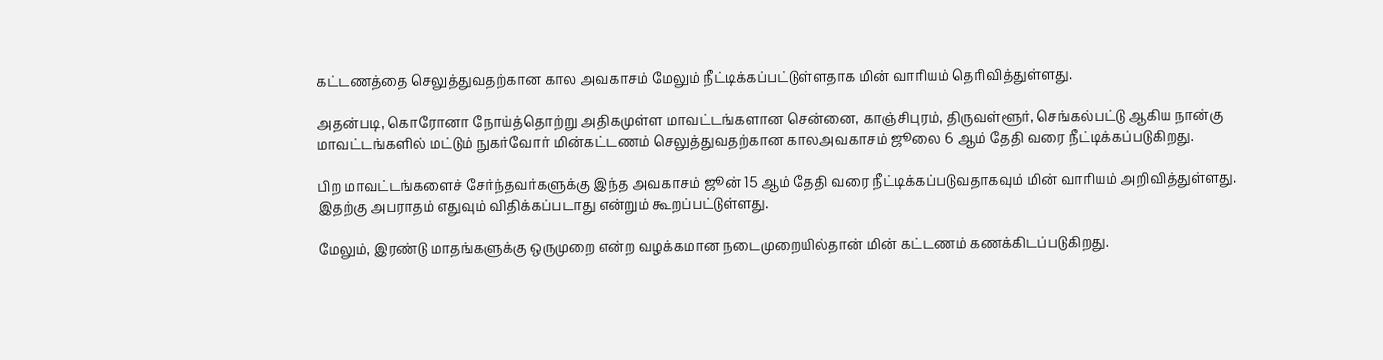கட்டணத்தை செலுத்துவதற்கான கால அவகாசம் மேலும் நீட்டிக்கப்பட்டுள்ளதாக மின் வாரியம் தெரிவித்துள்ளது.

அதன்படி, கொரோனா நோய்த்தொற்று அதிகமுள்ள மாவட்டங்களான சென்னை, காஞ்சிபுரம், திருவள்ளூர், செங்கல்பட்டு ஆகிய நான்கு மாவட்டங்களில் மட்டும் நுகர்வோர் மின்கட்டணம் செலுத்துவதற்கான காலஅவகாசம் ஜூலை 6 ஆம் தேதி வரை நீட்டிக்கப்படுகிறது.

பிற மாவட்டங்களைச் சேர்ந்தவர்களுக்கு இந்த அவகாசம் ஜூன் 15 ஆம் தேதி வரை நீட்டிக்கப்படுவதாகவும் மின் வாரியம் அறிவித்துள்ளது. இதற்கு அபராதம் எதுவும் விதிக்கப்படாது என்றும் கூறப்பட்டுள்ளது.

மேலும், இரண்டு மாதங்களுக்கு ஒருமுறை என்ற வழக்கமான நடைமுறையில்தான் மின் கட்டணம் கணக்கிடப்படுகிறது.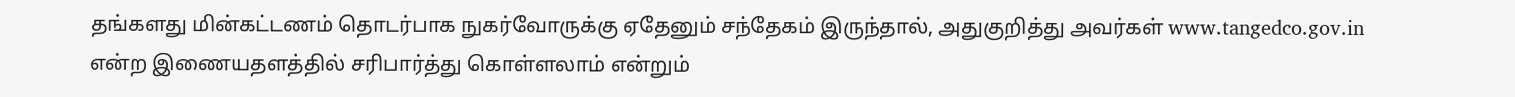தங்களது மின்கட்டணம் தொடர்பாக நுகர்வோருக்கு ஏதேனும் சந்தேகம் இருந்தால், அதுகுறித்து அவர்கள் www.tangedco.gov.in என்ற இணையதளத்தில் சரிபார்த்து கொள்ளலாம் என்றும்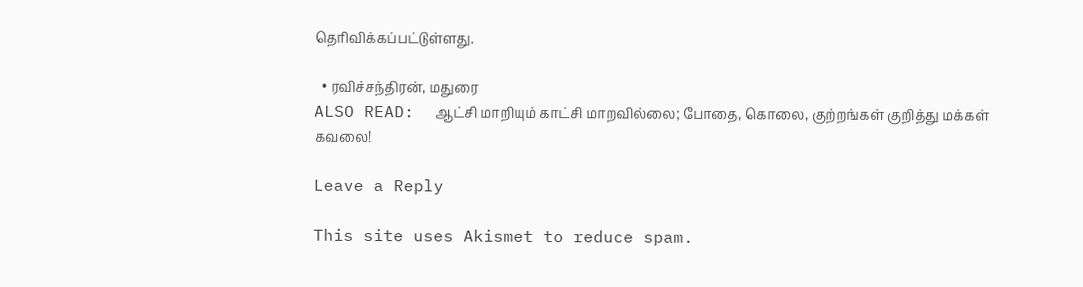தெரிவிக்கப்பட்டுள்ளது.

  • ரவிச்சந்திரன், மதுரை
ALSO READ:  ஆட்சி மாறியும் காட்சி மாறவில்லை; போதை, கொலை, குற்றங்கள் குறித்து மக்கள் கவலை!

Leave a Reply

This site uses Akismet to reduce spam.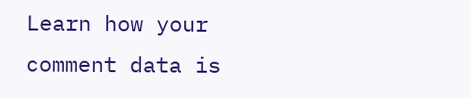Learn how your comment data is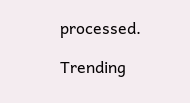processed.

Trending